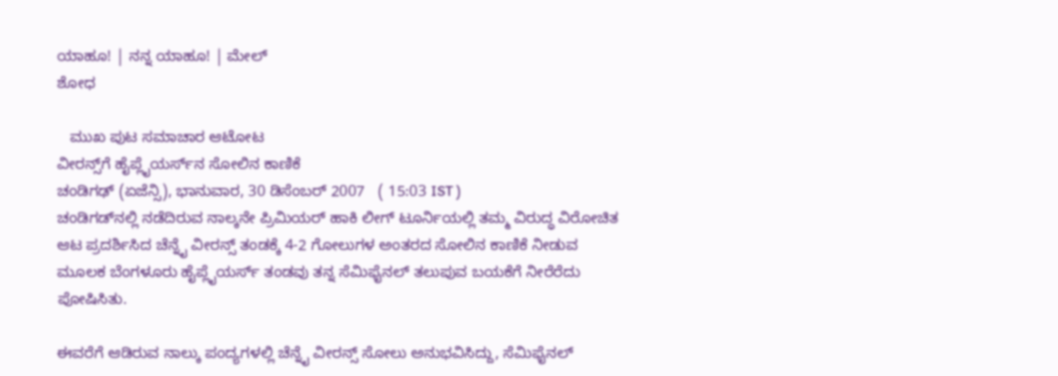ಯಾಹೂ! | ನನ್ನ ಯಾಹೂ! | ಮೇಲ್
ಶೋಧ

   ಮುಖ ಪುಟ ಸಮಾಚಾರ ಆಟೋಟ
ವೀರನ್ಸ್‌ಗೆ ಹೈಪ್ಲೈಯರ್ಸ್‌ನ ಸೋಲಿನ ಕಾಣಿಕೆ
ಚಂಡಿಗಢ್ (ಏಜೆನ್ಸಿ), ಭಾನುವಾರ, 30 ಡಿಸೆಂಬರ್ 2007   ( 15:03 IST )
ಚಂಡಿಗಡ್‌ನಲ್ಲಿ ನಡೆದಿರುವ ನಾಲ್ಕನೇ ಪ್ರಿಮಿಯರ್ ಹಾಕಿ ಲೀಗ್ ಟೂರ್ನಿಯಲ್ಲಿ ತಮ್ಮ ವಿರುದ್ಧ ವಿರೋಚಿತ ಆಟ ಪ್ರದರ್ಶಿಸಿದ ಚೆನ್ನೈ ವೀರನ್ಸ್ ತಂಡಕ್ಕೆ 4-2 ಗೋಲುಗಳ ಅಂತರದ ಸೋಲಿನ ಕಾಣಿಕೆ ನೀಡುವ ಮೂಲಕ ಬೆಂಗಳೂರು ಹೈಪ್ಲೈಯರ್ಸ್ ತಂಡವು ತನ್ನ ಸೆಮಿಫೈನಲ್ ತಲುಪುವ ಬಯಕೆಗೆ ನೀರೆರೆದು ಪೋಷಿಸಿತು.

ಈವರೆಗೆ ಆಡಿರುವ ನಾಲ್ಕು ಪಂದ್ಯಗಳಲ್ಲಿ ಚೆನ್ನೈ ವೀರನ್ಸ್ ಸೋಲು ಅನುಭವಿಸಿದ್ದು, ಸೆಮಿಫೈನಲ್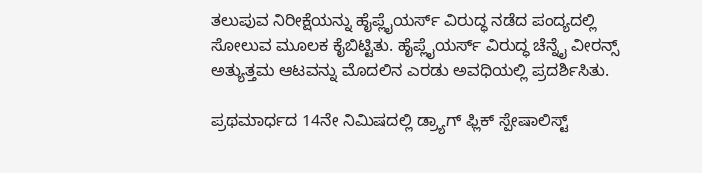ತಲುಪುವ ನಿರೀಕ್ಷೆಯನ್ನು ಹೈಪ್ಲೈಯರ್ಸ್ ವಿರುದ್ಧ ನಡೆದ ಪಂದ್ಯದಲ್ಲಿ ಸೋಲುವ ಮೂಲಕ ಕೈಬಿಟ್ಟಿತು. ಹೈಪ್ಲೈಯರ್ಸ್ ವಿರುದ್ಧ ಚೆನ್ನೈ ವೀರನ್ಸ್ ಅತ್ಯುತ್ತಮ ಆಟವನ್ನು ಮೊದಲಿನ ಎರಡು ಅವಧಿಯಲ್ಲಿ ಪ್ರದರ್ಶಿಸಿತು.

ಪ್ರಥಮಾರ್ಧದ 14ನೇ ನಿಮಿಷದಲ್ಲಿ ಡ್ರ್ಯಾಗ್ ಫ್ಲಿಕ್ ಸ್ಪೇಷಾಲಿಸ್ಟ್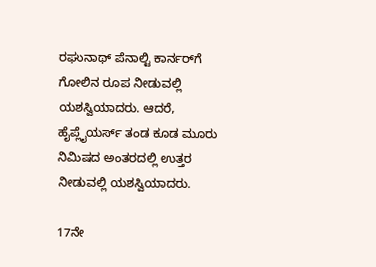ರಘುನಾಥ್ ಪೆನಾಲ್ಟಿ ಕಾರ್ನರ್‌ಗೆ ಗೋಲಿನ ರೂಪ ನೀಡುವಲ್ಲಿ ಯಶಸ್ವಿಯಾದರು. ಆದರೆ, ಹೈಪ್ಲೈಯರ್ಸ್ ತಂಡ ಕೂಡ ಮೂರು ನಿಮಿಷದ ಅಂತರದಲ್ಲಿ ಉತ್ತರ ನೀಡುವಲ್ಲಿ ಯಶಸ್ವಿಯಾದರು.

17ನೇ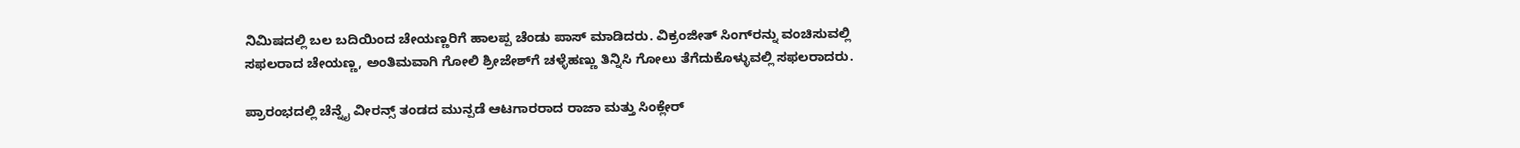ನಿಮಿಷದಲ್ಲಿ ಬಲ ಬದಿಯಿಂದ ಚೇಯಣ್ಣರಿಗೆ ಹಾಲಪ್ಪ ಚೆಂಡು ಪಾಸ್ ಮಾಡಿದರು. ವಿಕ್ರಂಜೀತ್ ಸಿಂಗ್‌ರನ್ನು ವಂಚಿಸುವಲ್ಲಿ ಸಫಲರಾದ ಚೇಯಣ್ಣ, ಅಂತಿಮವಾಗಿ ಗೋಲಿ ಶ್ರೀಜೇಶ್‌ಗೆ ಚಳ್ಳೆಹಣ್ಣು ತಿನ್ನಿಸಿ ಗೋಲು ತೆಗೆದುಕೊಳ್ಳುವಲ್ಲಿ ಸಫಲರಾದರು.

ಪ್ರಾರಂಭದಲ್ಲಿ ಚೆನ್ನೈ ವೀರನ್ಸ್ ತಂಡದ ಮುನ್ಪಡೆ ಆಟಗಾರರಾದ ರಾಜಾ ಮತ್ತು ಸಿಂಕ್ಲೇರ್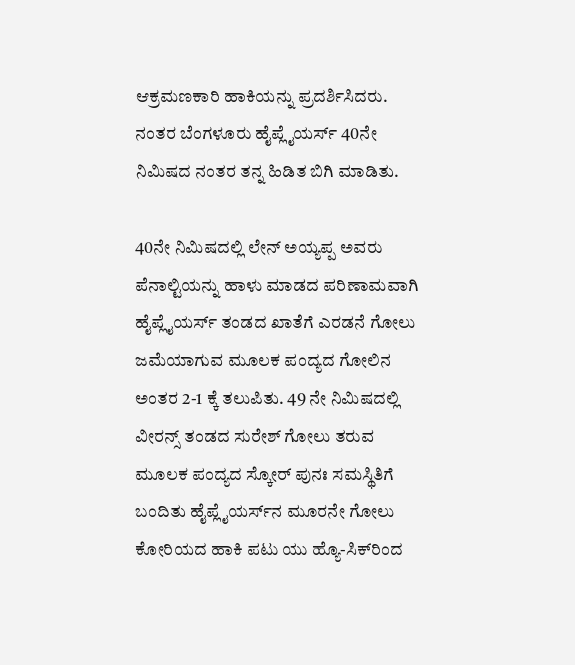ಆಕ್ರಮಣಕಾರಿ ಹಾಕಿಯನ್ನು ಪ್ರದರ್ಶಿಸಿದರು. ನಂತರ ಬೆಂಗಳೂರು ಹೈಪ್ಲೈಯರ್ಸ್ 40ನೇ ನಿಮಿಷದ ನಂತರ ತನ್ನ ಹಿಡಿತ ಬಿಗಿ ಮಾಡಿತು.

40ನೇ ನಿಮಿಷದಲ್ಲಿ ಲೇನ್ ಅಯ್ಯಪ್ಪ ಅವರು ಪೆನಾಲ್ಟಿಯನ್ನು ಹಾಳು ಮಾಡದ ಪರಿಣಾಮವಾಗಿ ಹೈಪ್ಲೈಯರ್ಸ್ ತಂಡದ ಖಾತೆಗೆ ಎರಡನೆ ಗೋಲು ಜಮೆಯಾಗುವ ಮೂಲಕ ಪಂದ್ಯದ ಗೋಲಿನ ಅಂತರ 2-1 ಕ್ಕೆ ತಲುಪಿತು. 49 ನೇ ನಿಮಿಷದಲ್ಲಿ ವೀರನ್ಸ್ ತಂಡದ ಸುರೇಶ್ ಗೋಲು ತರುವ ಮೂಲಕ ಪಂದ್ಯದ ಸ್ಕೋರ್ ಪುನಃ ಸಮಸ್ಥಿತಿಗೆ ಬಂದಿತು ಹೈಪ್ಲೈಯರ್ಸ್‌ನ ಮೂರನೇ ಗೋಲು ಕೋರಿಯದ ಹಾಕಿ ಪಟು ಯು ಹ್ಯೊ-ಸಿಕ್‌ರಿಂದ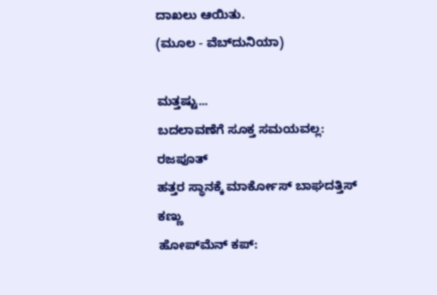ದಾಖಲು ಆಯಿತು.
(ಮೂಲ - ವೆಬ್‌ದುನಿಯಾ)

ಮತ್ತಷ್ಟು...
ಬದಲಾವಣೆಗೆ ಸೂಕ್ತ ಸಮಯವಲ್ಲ: ರಜಪೂತ್
ಹತ್ತರ ಸ್ಥಾನಕ್ಕೆ ಮಾರ್ಕೋಸ್ ಬಾಘದತ್ತಿಸ್ ಕಣ್ಣು
ಹೋಪ್‌ಮೆನ್ ಕಪ್: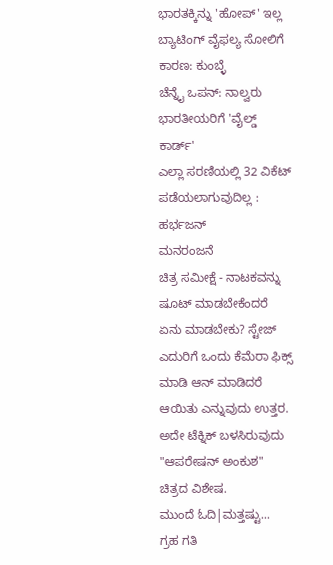ಭಾರತಕ್ಕಿನ್ನು 'ಹೋಪ್' ಇಲ್ಲ
ಬ್ಯಾಟಿಂಗ್ ವೈಫಲ್ಯ ಸೋಲಿಗೆ ಕಾರಣ: ಕುಂಬ್ಳೆ
ಚೆನ್ನೈ ಒಪನ್: ನಾಲ್ವರು ಭಾರತೀಯರಿಗೆ 'ವೈಲ್ಡ್ ಕಾರ್ಡ್'
ಎಲ್ಲಾ ಸರಣಿಯಲ್ಲಿ 32 ವಿಕೆಟ್ ಪಡೆಯಲಾಗುವುದಿಲ್ಲ : ಹರ್ಭಜನ್
ಮನರಂಜನೆ
ಚಿತ್ರ ಸಮೀಕ್ಷೆ - ನಾಟಕವನ್ನು ಷೂಟ್ ಮಾಡಬೇಕೆಂದರೆ ಏನು ಮಾಡಬೇಕು? ಸ್ಟೇಜ್ ಎದುರಿಗೆ ಒಂದು ಕೆಮೆರಾ ಫಿಕ್ಸ್ ಮಾಡಿ ಆನ್‌ ಮಾಡಿದರೆ ಆಯಿತು ಎನ್ನುವುದು ಉತ್ತರ. ಅದೇ ಟೆಕ್ನಿಕ್ ಬಳಸಿರುವುದು "ಆಪರೇಷನ್ ಅಂಕುಶ" ಚಿತ್ರದ ವಿಶೇಷ.
ಮುಂದೆ ಓದಿ|ಮತ್ತಷ್ಟು...
ಗ್ರಹ ಗತಿ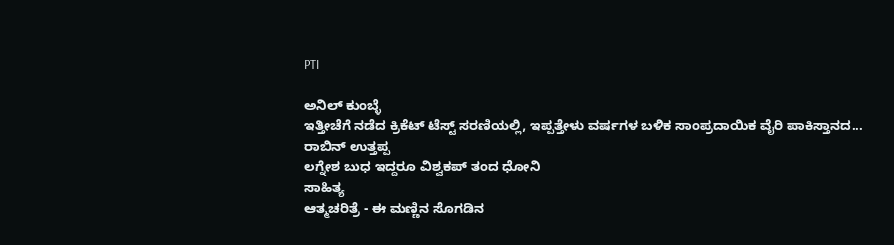PTI

ಅನಿಲ್ ಕುಂಬ್ಳೆ
ಇತ್ತೀಚೆಗೆ ನಡೆದ ಕ್ರಿಕೆಟ್ ಟೆಸ್ಟ್ ಸರಣಿಯಲ್ಲಿ, ಇಪ್ಪತ್ತೇಳು ವರ್ಷಗಳ ಬಳಿಕ ಸಾಂಪ್ರದಾಯಿಕ ವೈರಿ ಪಾಕಿಸ್ತಾನದ...
ರಾಬಿನ್ ಉತ್ತಪ್ಪ
ಲಗ್ನೇಶ ಬುಧ ಇದ್ದರೂ ವಿಶ್ವಕಪ್ ತಂದ ಧೋನಿ
ಸಾಹಿತ್ಯ
ಆತ್ಮಚರಿತ್ರೆ - ಈ ಮಣ್ಣಿನ ಸೊಗಡಿನ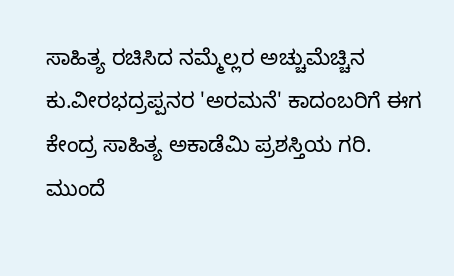ಸಾಹಿತ್ಯ ರಚಿಸಿದ ನಮ್ಮೆಲ್ಲರ ಅಚ್ಚುಮೆಚ್ಚಿನ ಕು.ವೀರಭದ್ರಪ್ಪನರ 'ಅರಮನೆ' ಕಾದಂಬರಿಗೆ ಈಗ ಕೇಂದ್ರ ಸಾಹಿತ್ಯ ಅಕಾಡೆಮಿ ಪ್ರಶಸ್ತಿಯ ಗರಿ.
ಮುಂದೆ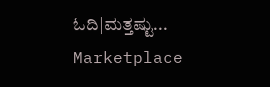ಓದಿ|ಮತ್ತಷ್ಟು...
Marketplace